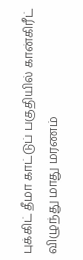புக்கிட் தீமா காட்டுப் பகுதியில் கான்கிரீட் விழுந்து மாது மரணம்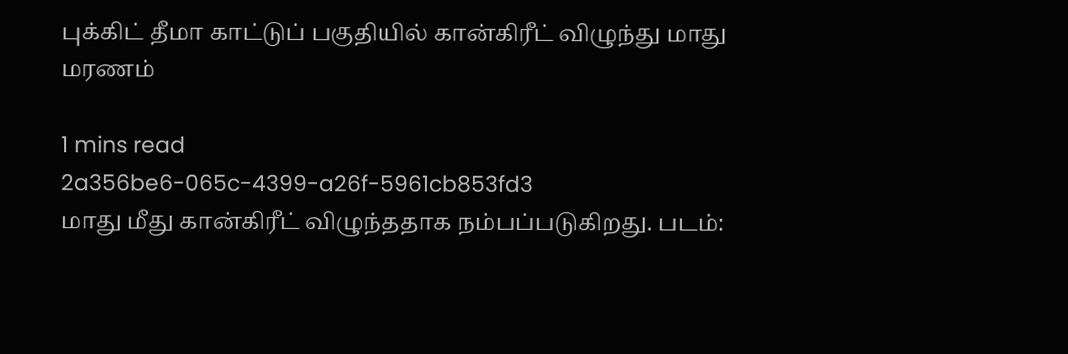புக்கிட் தீமா காட்டுப் பகுதியில் கான்கிரீட் விழுந்து மாது மரணம்

1 mins read
2a356be6-065c-4399-a26f-5961cb853fd3
மாது மீது கான்கிரீட் விழுந்ததாக நம்பப்படுகிறது. படம்: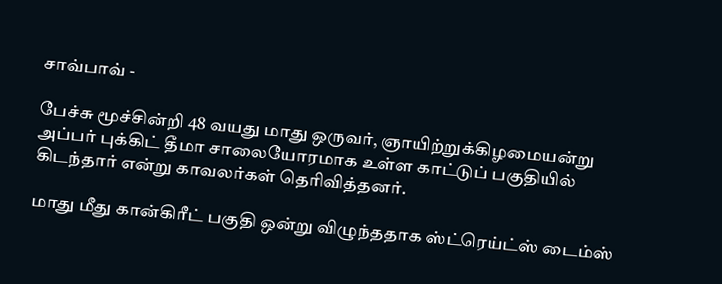சாவ்பாவ் -

பேச்சு மூச்சின்றி 48 வயது மாது ஒருவர், ஞாயிற்றுக்கிழமையன்று அப்பர் புக்கிட் தீமா சாலையோரமாக உள்ள காட்டுப் பகுதியில் கிடந்தார் என்று காவலர்கள் தெரிவித்தனர்.

மாது மீது கான்கிரீட் பகுதி ஒன்று விழுந்ததாக ஸ்ட்ரெய்ட்ஸ் டைம்ஸ்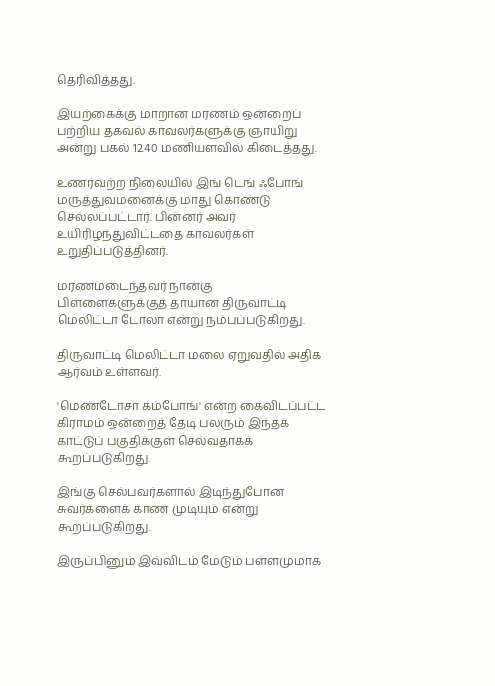தெரிவித்தது.

இயற்கைக்கு மாறான மரணம் ஒன்றைப் பற்றிய தகவல் காவலர்களுக்கு ஞாயிறு அன்று பகல் 12.40 மணியளவில் கிடைத்தது.

உணர்வற்ற நிலையில் இங் டெங் ஃபோங் மருத்துவமனைக்கு மாது கொண்டு செல்லப்பட்டார். பின்னர் அவர் உயிரிழந்துவிட்டதை காவலர்கள் உறுதிப்படுத்தினர்.

மரணமடைந்தவர் நான்கு பிள்ளைகளுக்குத் தாயான திருவாட்டி மெலிட்டா டோலா என்று நம்பப்படுகிறது.

திருவாட்டி மெலிட்டா மலை ஏறுவதில் அதிக ஆர்வம் உள்ளவர்.

'மெண்டோசா கம்போங்' என்ற கைவிடப்பட்ட கிராமம் ஒன்றைத் தேடி பலரும் இந்தக் காட்டுப் பகுதிக்குள் செல்வதாகக் கூறப்படுகிறது.

இங்கு செல்பவர்களால் இடிந்துபோன சுவர்களைக் காண முடியும் என்று கூறப்படுகிறது.

இருப்பினும் இவ்விடம் மேடும் பள்ளமுமாக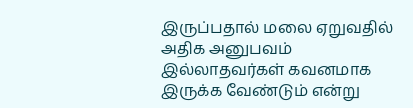இருப்பதால் மலை ஏறுவதில் அதிக அனுபவம் இல்லாதவர்கள் கவனமாக இருக்க வேண்டும் என்று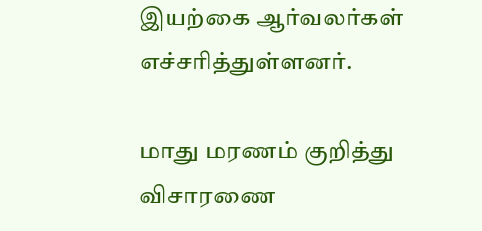இயற்கை ஆர்வலர்கள் எச்சரித்துள்ளனர்.

மாது மரணம் குறித்து விசாரணை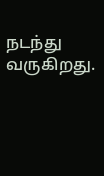நடந்து வருகிறது.